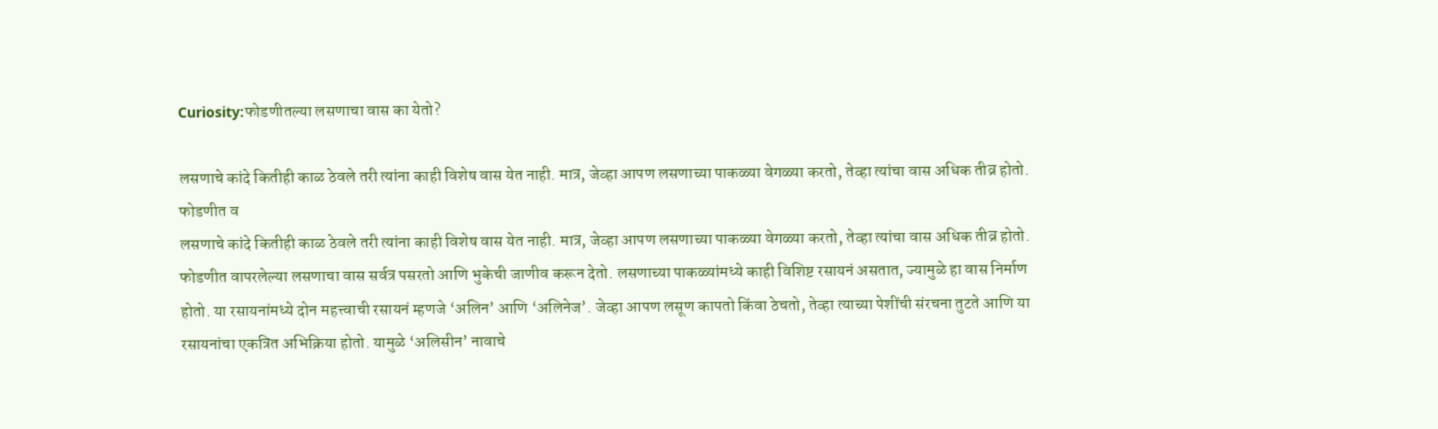Curiosity:फोडणीतल्या लसणाचा वास का येतो?

लसणाचे कांदे कितीही काळ ठेवले तरी त्यांना काही विशेष वास येत नाही. मात्र, जेव्हा आपण लसणाच्या पाकळ्या वेगळ्या करतो, तेव्हा त्यांचा वास अधिक तीव्र होतो. फोडणीत व
लसणाचे कांदे कितीही काळ ठेवले तरी त्यांना काही विशेष वास येत नाही. मात्र, जेव्हा आपण लसणाच्या पाकळ्या वेगळ्या करतो, तेव्हा त्यांचा वास अधिक तीव्र होतो. फोडणीत वापरलेल्या लसणाचा वास सर्वत्र पसरतो आणि भुकेची जाणीव करून देतो. लसणाच्या पाकळ्यांमध्ये काही विशिष्ट रसायनं असतात, ज्यामुळे हा वास निर्माण होतो. या रसायनांमध्ये दोन महत्त्वाची रसायनं म्हणजे ‘अलिन’ आणि ‘अलिनेज’. जेव्हा आपण लसूण कापतो किंवा ठेचतो, तेव्हा त्याच्या पेशींची संरचना तुटते आणि या रसायनांचा एकत्रित अभिक्रिया होतो. यामुळे ‘अलिसीन’ नावाचे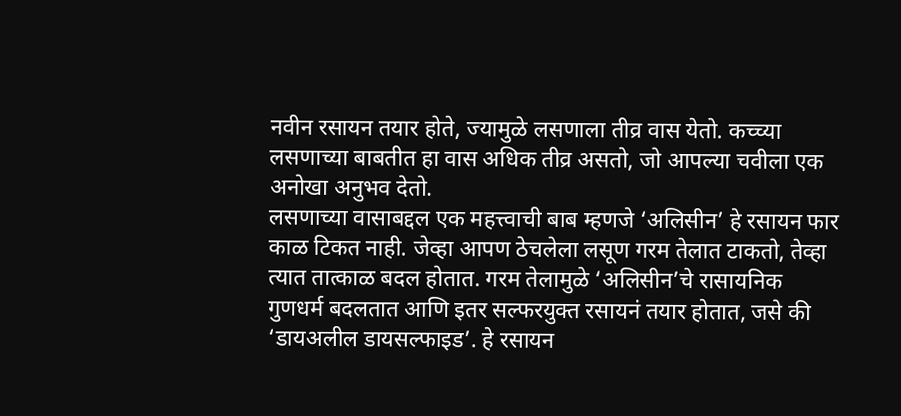नवीन रसायन तयार होते, ज्यामुळे लसणाला तीव्र वास येतो. कच्च्या लसणाच्या बाबतीत हा वास अधिक तीव्र असतो, जो आपल्या चवीला एक अनोखा अनुभव देतो.
लसणाच्या वासाबद्दल एक महत्त्वाची बाब म्हणजे ‘अलिसीन’ हे रसायन फार काळ टिकत नाही. जेव्हा आपण ठेचलेला लसूण गरम तेलात टाकतो, तेव्हा त्यात तात्काळ बदल होतात. गरम तेलामुळे ‘अलिसीन’चे रासायनिक गुणधर्म बदलतात आणि इतर सल्फरयुक्त रसायनं तयार होतात, जसे की ‘डायअलील डायसल्फाइड’. हे रसायन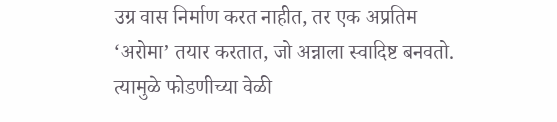उग्र वास निर्माण करत नाहीत, तर एक अप्रतिम ‘अरोमा’ तयार करतात, जो अन्नाला स्वादिष्ट बनवतो. त्यामुळे फोडणीच्या वेळी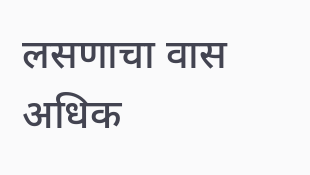लसणाचा वास अधिक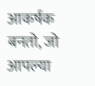आकर्षक बनतो, जो आपल्या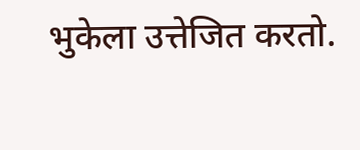भुकेला उत्तेजित करतो.